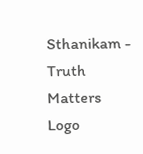Sthanikam - Truth Matters
Logo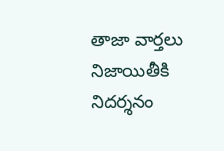తాజా వార్తలు
నిజాయితీకి నిదర్శనం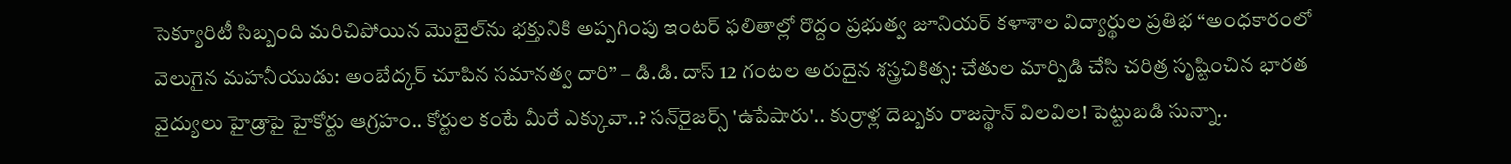సెక్యూరిటీ సిబ్బంది మరిచిపోయిన మొబైల్‌ను భక్తునికి అప్పగింపు ఇంటర్ ఫలితాల్లో రొద్దం ప్రభుత్వ జూనియర్ కళాశాల విద్యార్థుల ప్రతిభ “అంధకారంలో వెలుగైన మహనీయుడు: అంబేద్కర్ చూపిన సమానత్వ దారి” – డి.డి. దాస్ 12 గంటల అరుదైన శస్త్రచికిత్స: చేతుల మార్పిడి చేసి చరిత్ర సృష్టించిన భారత వైద్యులు హైడ్రాపై హైకోర్టు ఆగ్రహం.. కోర్టుల కంటే మీరే ఎక్కువా..? సన్‌రైజర్స్ 'ఉపేషారు'.. కుర్రాళ్ల దెబ్బకు రాజస్థాన్ విలవిల! పెట్టుబడి సున్నా..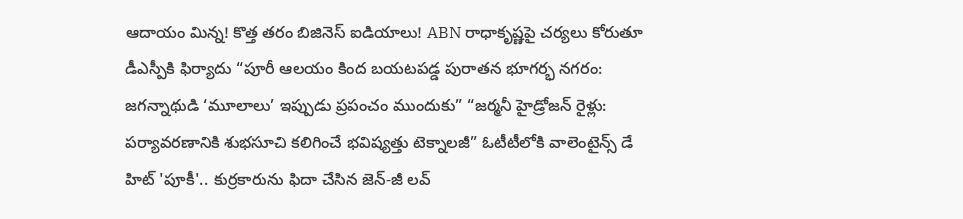ఆదాయం మిన్న! కొత్త తరం బిజినెస్ ఐడియాలు! ABN రాధాకృష్ణపై చర్యలు కోరుతూ డీఎస్పీకి ఫిర్యాదు “పూరీ ఆలయం కింద బయటపడ్డ పురాతన భూగర్భ నగరం: జగన్నాథుడి ‘మూలాలు’ ఇప్పుడు ప్రపంచం ముందుకు” “జర్మనీ హైడ్రోజన్ రైళ్లు: పర్యావరణానికి శుభసూచి కలిగించే భవిష్యత్తు టెక్నాలజీ” ఓటీటీలోకి వాలెంటైన్స్ డే హిట్ 'పూకీ'.. కుర్రకారును ఫిదా చేసిన జెన్-జీ లవ్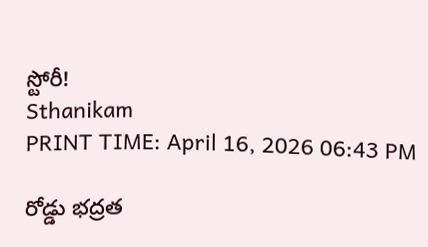స్టోరీ!
Sthanikam
PRINT TIME: April 16, 2026 06:43 PM

రోడ్డు భద్రత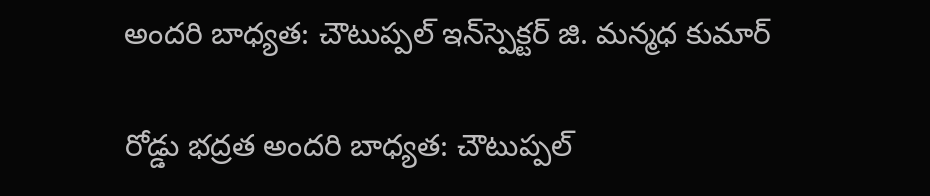అందరి బాధ్యత: చౌటుప్పల్ ఇన్‌స్పెక్టర్ జి. మన్మధ కుమార్

రోడ్డు భద్రత అందరి బాధ్యత: చౌటుప్పల్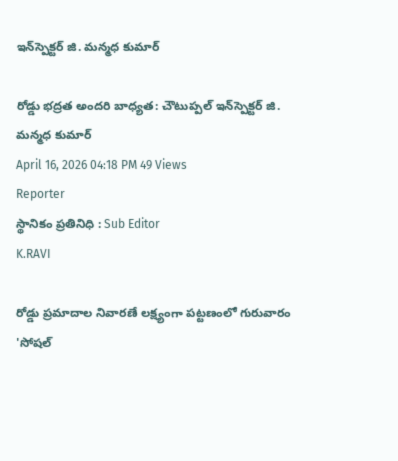ఇన్‌స్పెక్టర్ జి. మన్మధ కుమార్

రోడ్డు భద్రత అందరి బాధ్యత: చౌటుప్పల్ ఇన్‌స్పెక్టర్ జి. మన్మధ కుమార్
April 16, 2026 04:18 PM 49 Views
Reporter
స్థానికం ప్రతినిధి : Sub Editor
K.RAVI

రోడ్డు ప్రమాదాల నివారణే లక్ష్యంగా పట్టణంలో గురువారం 'సోషల్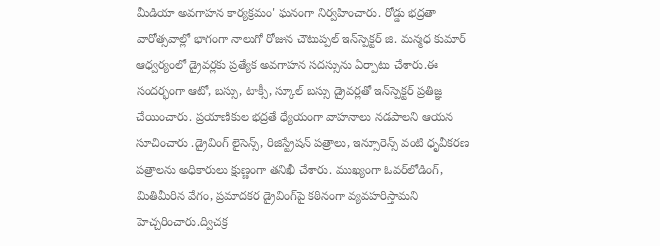మీడియా అవగాహన కార్యక్రమం' ఘనంగా నిర్వహించారు. రోడ్డు భద్రతా వారోత్సవాల్లో భాగంగా నాలుగో రోజున చౌటుప్పల్ ఇన్‌స్పెక్టర్ జి. మన్మధ కుమార్ ఆధ్వర్యంలో డ్రైవర్లకు ప్రత్యేక అవగాహన సదస్సును ఏర్పాటు చేశారు.ఈ సందర్భంగా ఆటో, బస్సు, టాక్సీ, స్కూల్ బస్సు డ్రైవర్లతో ఇన్‌స్పెక్టర్ ప్రతిజ్ఞ చేయించారు. ప్రయాణికుల భద్రతే ధ్యేయంగా వాహనాలు నడపాలని ఆయన సూచించారు .డ్రైవింగ్ లైసెన్స్, రిజిస్ట్రేషన్ పత్రాలు, ఇన్సూరెన్స్ వంటి ధృవీకరణ పత్రాలను అధికారులు క్షుణ్ణంగా తనిఖీ చేశారు. ముఖ్యంగా ఓవర్‌లోడింగ్, మితిమీరిన వేగం, ప్రమాదకర డ్రైవింగ్‌పై కఠినంగా వ్యవహరిస్తామని హెచ్చరించారు.ద్విచక్ర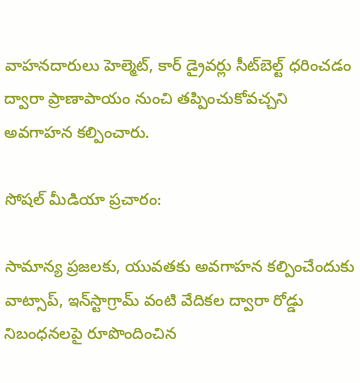వాహనదారులు హెల్మెట్, కార్ డ్రైవర్లు సీట్‌బెల్ట్ ధరించడం ద్వారా ప్రాణాపాయం నుంచి తప్పించుకోవచ్చని అవగాహన కల్పించారు.

సోషల్ మీడియా ప్రచారం:

సామాన్య ప్రజలకు, యువతకు అవగాహన కల్పించేందుకు వాట్సాప్, ఇన్‌స్టాగ్రామ్ వంటి వేదికల ద్వారా రోడ్డు నిబంధనలపై రూపొందించిన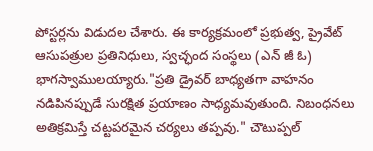పోస్టర్లను విడుదల చేశారు. ఈ కార్యక్రమంలో ప్రభుత్వ, ప్రైవేట్ ఆసుపత్రుల ప్రతినిధులు, స్వచ్ఛంద సంస్థలు (ఎన్ జీ ఓ) భాగస్వాములయ్యారు."ప్రతి డ్రైవర్ బాధ్యతగా వాహనం నడిపినప్పుడే సురక్షిత ప్రయాణం సాధ్యమవుతుంది. నిబంధనలు అతిక్రమిస్తే చట్టపరమైన చర్యలు తప్పవు." చౌటుప్పల్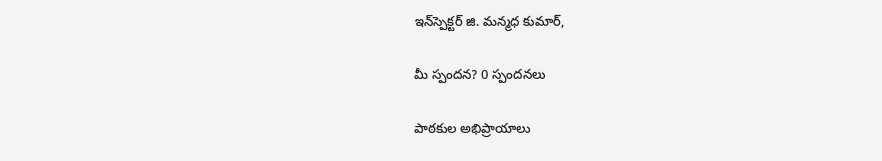ఇన్‌స్పెక్టర్ జి. మన్మధ కుమార్,

మీ స్పందన? 0 స్పందనలు

పాఠకుల అభిప్రాయాలు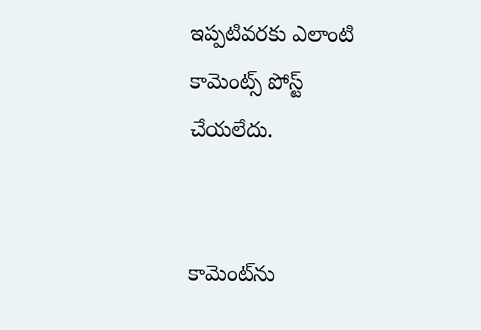ఇప్పటివరకు ఎలాంటి కామెంట్స్ పోస్ట్ చేయలేదు.


కామెంట్‌ను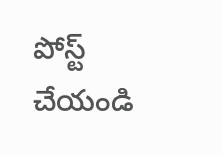పోస్ట్ చేయండి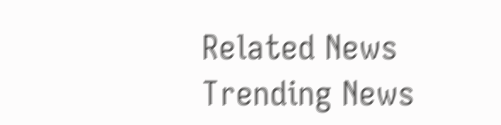Related News
Trending News